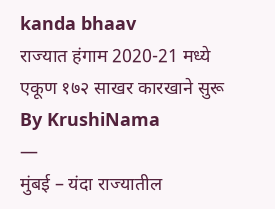kanda bhaav
राज्यात हंगाम 2020-21 मध्ये एकूण १७२ साखर कारखाने सुरू
By KrushiNama
—
मुंबई – यंदा राज्यातील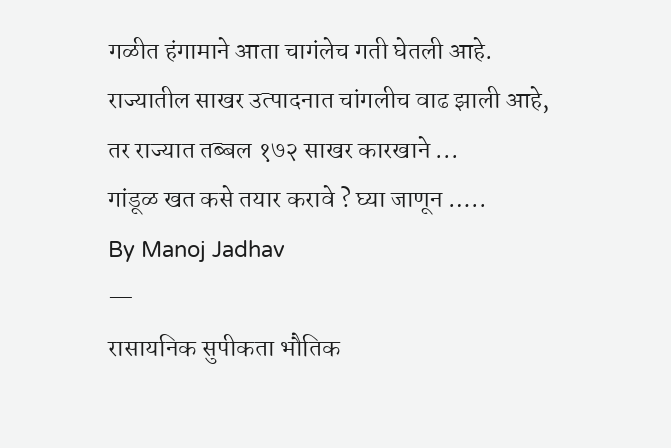गळीत हंगामाने आता चागंलेच गती घेतली आहे. राज्यातील साखर उत्पादनात चांगलीच वाढ झाली आहे, तर राज्यात तब्बल १७२ साखर कारखाने ...
गांडूळ खत कसे तयार करावे ? घ्या जाणून …..
By Manoj Jadhav
—
रासायनिक सुपीकता भौतिक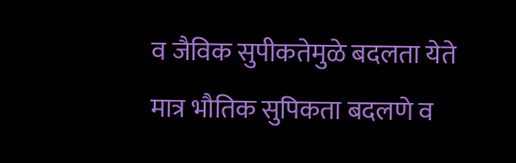व जैविक सुपीकतेमुळे बदलता येते मात्र भौतिक सुपिकता बदलणे व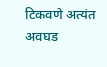टिकवणे अत्यंत अवघड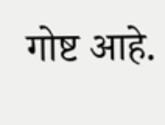गोष्ट आहे.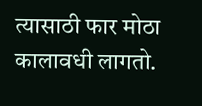त्यासाठी फार मोठा कालावधी लागतो.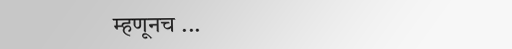म्हणूनच ...